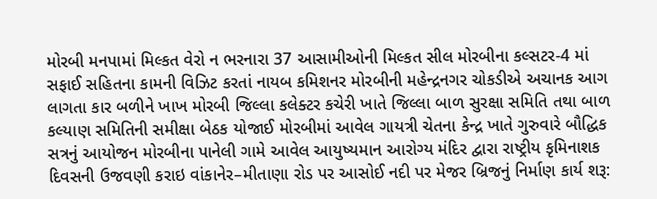મોરબી મનપામાં મિલ્કત વેરો ન ભરનારા 37 આસામીઓની મિલ્કત સીલ મોરબીના કલ્સટર-4 માં સફાઈ સહિતના કામની વિઝિટ કરતાં નાયબ કમિશનર મોરબીની મહેન્દ્રનગર ચોકડીએ અચાનક આગ લાગતા કાર બળીને ખાખ મોરબી જિલ્લા કલેક્ટર કચેરી ખાતે જિલ્લા બાળ સુરક્ષા સમિતિ તથા બાળ કલ્યાણ સમિતિની સમીક્ષા બેઠક યોજાઈ મોરબીમાં આવેલ ગાયત્રી ચેતના કેન્દ્ર ખાતે ગુરુવારે બૌદ્ધિક સત્રનું આયોજન મોરબીના પાનેલી ગામે આવેલ આયુષ્યમાન આરોગ્ય મંદિર દ્વારા રાષ્ટ્રીય કૃમિનાશક દિવસની ઉજવણી કરાઇ વાંકાનેર–મીતાણા રોડ પર આસોઈ નદી પર મેજર બ્રિજનું નિર્માણ કાર્ય શરૂ: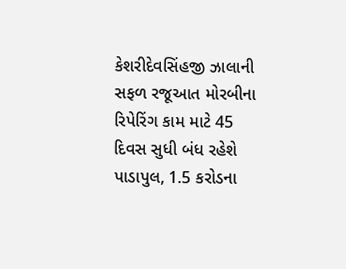કેશરીદેવસિંહજી ઝાલાની સફળ રજૂઆત મોરબીના રિપેરિંગ કામ માટે 45 દિવસ સુધી બંધ રહેશે પાડાપુલ, 1.5 કરોડના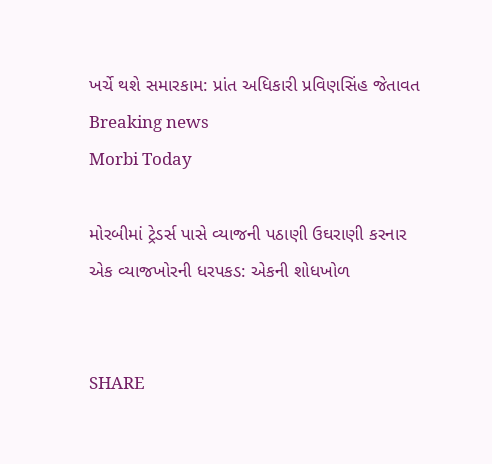ખર્ચે થશે સમારકામ: પ્રાંત અધિકારી પ્રવિણસિંહ જેતાવત
Breaking news
Morbi Today

મોરબીમાં ટ્રેડર્સ પાસે વ્યાજની પઠાણી ઉઘરાણી કરનાર એક વ્યાજખોરની ધરપકડ: એકની શોધખોળ


SHARE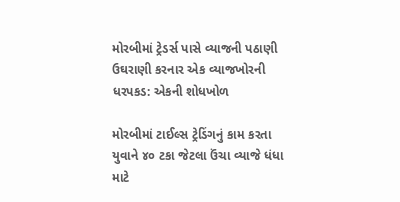મોરબીમાં ટ્રેડર્સ પાસે વ્યાજની પઠાણી ઉઘરાણી કરનાર એક વ્યાજખોરની ધરપકડ: એકની શોધખોળ

મોરબીમાં ટાઈલ્સ ટ્રેડિંગનું કામ કરતા યુવાને ૪૦ ટકા જેટલા ઉંચા વ્યાજે ધંધા માટે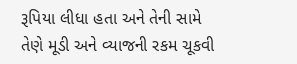રૂપિયા લીધા હતા અને તેની સામે તેણે મૂડી અને વ્યાજની રકમ ચૂકવી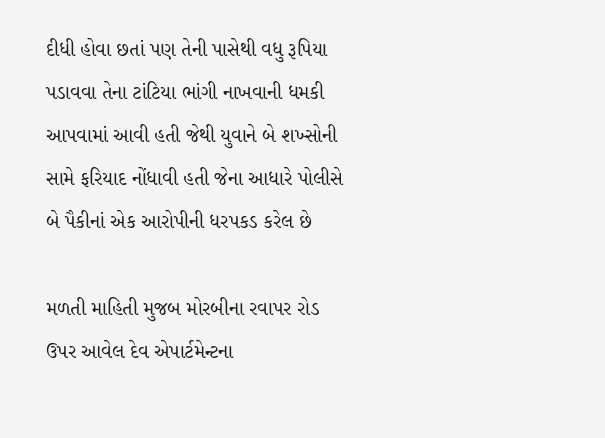દીધી હોવા છતાં પણ તેની પાસેથી વધુ રૂપિયા પડાવવા તેના ટાંટિયા ભાંગી નાખવાની ધમકી આપવામાં આવી હતી જેથી યુવાને બે શખ્સોની સામે ફરિયાદ નોંધાવી હતી જેના આધારે પોલીસે બે પૈકીનાં એક આરોપીની ધરપકડ કરેલ છે

મળતી માહિતી મુજબ મોરબીના રવાપર રોડ ઉપર આવેલ દેવ એપાર્ટમેન્ટના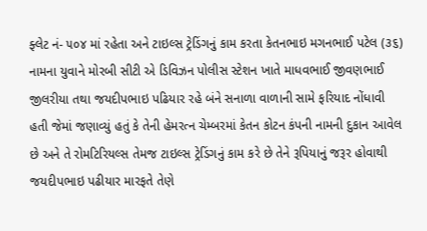ફ્લેટ નં- ૫૦૪ માં રહેતા અને ટાઇલ્સ ટ્રેડિંગનું કામ કરતા કેતનભાઇ મગનભાઈ પટેલ (૩૬) નામના યુવાને મોરબી સીટી એ ડિવિઝન પોલીસ સ્ટેશન ખાતે માધવભાઈ જીવણભાઈ જીલરીયા તથા જયદીપભાઇ પઢિયાર રહે બંને સનાળા વાળાની સામે ફરિયાદ નોંધાવી હતી જેમાં જણાવ્યું હતું કે તેની હેમરત્ન ચેમ્બરમાં કેતન કોટન કંપની નામની દુકાન આવેલ છે અને તે રોમટિરિયલ્સ તેમજ ટાઇલ્સ ટ્રેડિંગનું કામ કરે છે તેને રૂપિયાનું જરૂર હોવાથી જયદીપભાઇ પઢીયાર મારફતે તેણે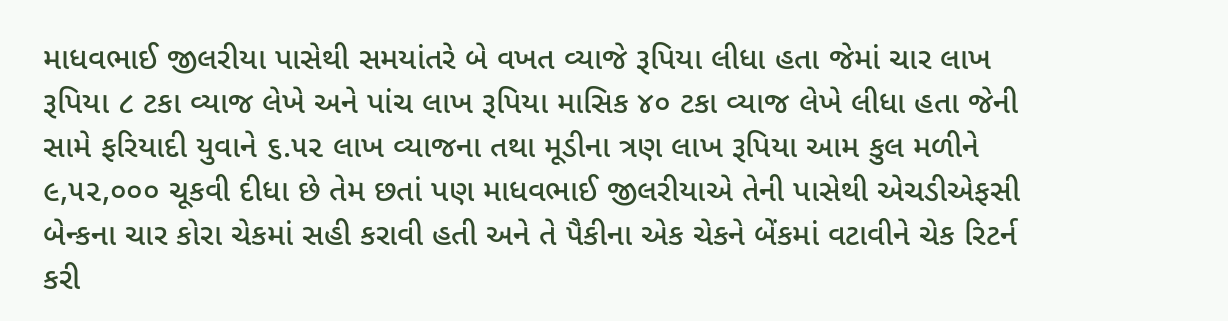માધવભાઈ જીલરીયા પાસેથી સમયાંતરે બે વખત વ્યાજે રૂપિયા લીધા હતા જેમાં ચાર લાખ રૂપિયા ૮ ટકા વ્યાજ લેખે અને પાંચ લાખ રૂપિયા માસિક ૪૦ ટકા વ્યાજ લેખે લીધા હતા જેની સામે ફરિયાદી યુવાને ૬.૫૨ લાખ વ્યાજના તથા મૂડીના ત્રણ લાખ રૂપિયા આમ કુલ મળીને ૯,૫૨,૦૦૦ ચૂકવી દીધા છે તેમ છતાં પણ માધવભાઈ જીલરીયાએ તેની પાસેથી એચડીએફસી બેન્કના ચાર કોરા ચેકમાં સહી કરાવી હતી અને તે પૈકીના એક ચેકને બેંકમાં વટાવીને ચેક રિટર્ન કરી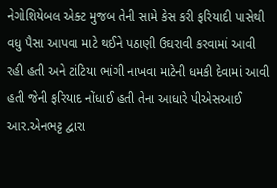નેગોશિયેબલ એક્ટ મુજબ તેની સામે કેસ કરી ફરિયાદી પાસેથી વધુ પૈસા આપવા માટે થઈને પઠાણી ઉઘરાવી કરવામાં આવી રહી હતી અને ટાંટિયા ભાંગી નાખવા માટેની ધમકી દેવામાં આવી હતી જેની ફરિયાદ નોંધાઈ હતી તેના આધારે પીએસઆઈ આર.એનભટ્ટ દ્વારા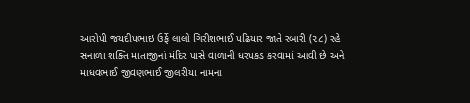આરોપી જયદીપભાઇ ઉર્ફે લાલો ગિરીશભાઈ પઢિયાર જાતે રબારી (૨૮) રહે સનાળા શક્તિ માતાજીનાં મંદિર પાસે વાળાની ધરપકડ કરવામાં આવી છે અને માધવભાઈ જીવણભાઈ જીલરીયા નામના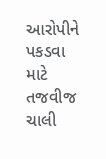આરોપીને પકડવા માટે તજવીજ ચાલી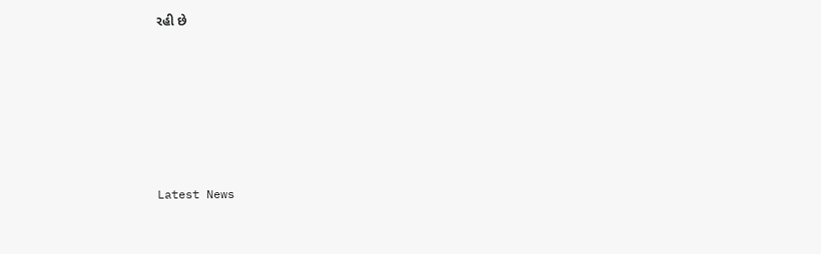રહી છે






Latest News